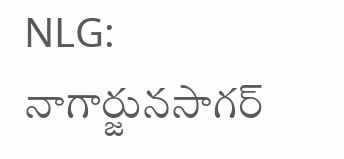NLG: నాగార్జునసాగర్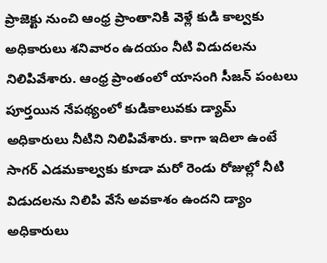ప్రాజెక్టు నుంచి ఆంధ్ర ప్రాంతానికి వెళ్లే కుడి కాల్వకు అధికారులు శనివారం ఉదయం నీటి విడుదలను నిలిపివేశారు. ఆంధ్ర ప్రాంతంలో యాసంగి సీజన్ పంటలు పూర్తయిన నేపథ్యంలో కుడికాలువకు డ్యామ్ అధికారులు నీటిని నిలిపివేశారు. కాగా ఇదిలా ఉంటే సాగర్ ఎడమకాల్వకు కూడా మరో రెండు రోజుల్లో నీటి విడుదలను నిలిపి వేసే అవకాశం ఉందని డ్యాం అధికారులు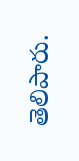తెలిపారు.